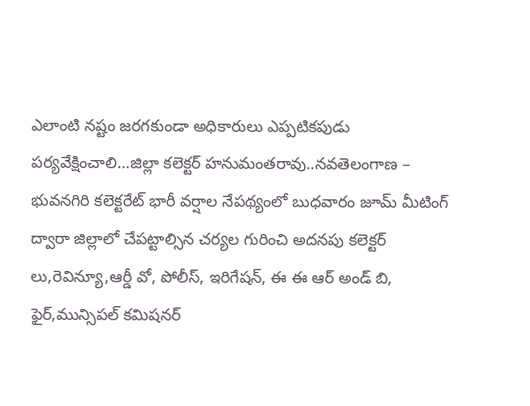ఎలాంటి నష్టం జరగకుండా అధికారులు ఎప్పటికపుడు పర్యవేక్షించాలి…జిల్లా కలెక్టర్ హనుమంతరావు..నవతెలంగాణ – భువనగిరి కలెక్టరేట్ భారీ వర్షాల నేపథ్యంలో బుధవారం జూమ్ మీటింగ్ ద్వారా జిల్లాలో చేపట్టాల్సిన చర్యల గురించి అదనపు కలెక్టర్ లు,రెవిన్యూ,ఆర్డీ వో, పోలీస్, ఇరిగేషన్, ఈ ఈ ఆర్ అండ్ బి, ఫైర్,మున్సిపల్ కమిషనర్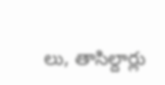లు, తాసిల్దార్లు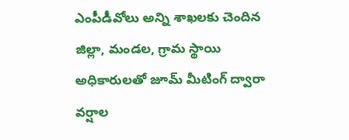ఎంపీడీవోలు అన్ని శాఖలకు చెందిన జిల్లా, మండల, గ్రామ స్థాయి అధికారులతో జూమ్ మీటింగ్ ద్వారా వర్షాల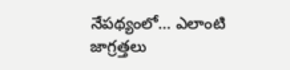నేపథ్యంలో… ఎలాంటి జాగ్రత్తలు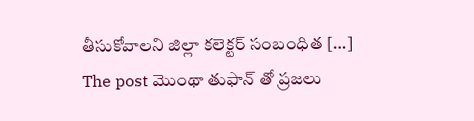తీసుకోవాలని జిల్లా కలెక్టర్ సంబంధిత […]
The post మొంథా తుఫాన్ తో ప్రజలు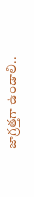జాగ్రత్తగా ఉండాలి..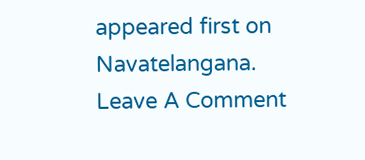appeared first on Navatelangana.
Leave A Comment